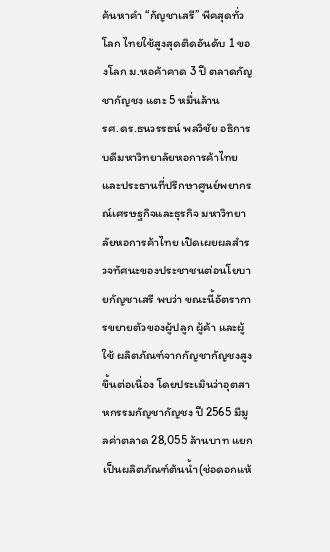ค้นหาคำ “กัญชาเสรี” พีคสุดทั่วโลก ไทยใช้สูงสุดติดอันดับ 1 ของโลก ม.หอค้าคาด 3 ปี ตลาดกัญชากัญชง แตะ 5 หมื่นล้าน
รศ.ดร.ธนวรรธน์ พลวิชัย อธิการบดีมหาวิทยาลัยหอการค้าไทย และประธานที่ปรึกษาศูนย์พยากรณ์เศรษฐกิจและธุรกิจ มหาวิทยาลัยหอการค้าไทย เปิดเผยผลสำรวจทัศนะของประชาชนต่อนโยบายกัญชาเสรี พบว่า ขณะนี้อัตราการขยายตัวของผู้ปลูก ผู้ค้า และผู้ใช้ ผลิตภัณฑ์จากกัญชากัญชงสูงขึ้นต่อเนื่อง โดยประเมินว่าอุตสาหกรรมกัญชากัญชง ปี 2565 มีมูลค่าตลาด 28,055 ล้านบาท แยกเป็นผลิตภัณฑ์ต้นน้ำ(ช่อดอกแห้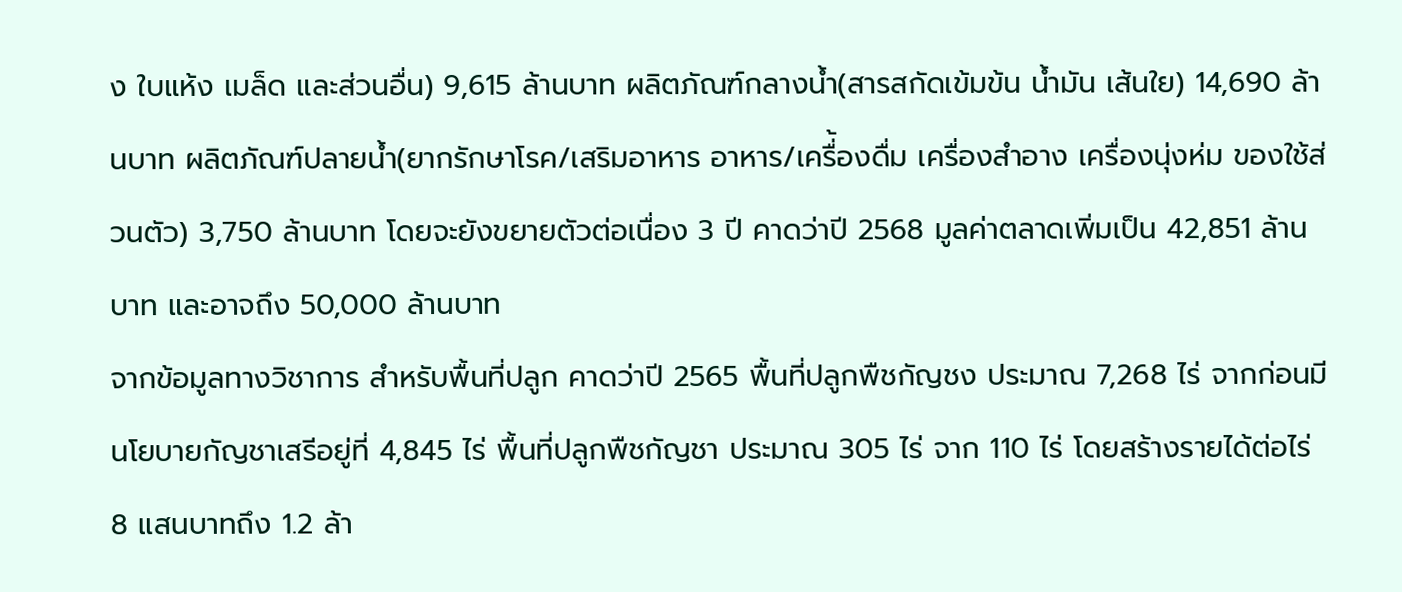ง ใบแห้ง เมล็ด และส่วนอื่น) 9,615 ล้านบาท ผลิตภัณฑ์กลางน้ำ(สารสกัดเข้มข้น น้ำมัน เส้นใย) 14,690 ล้านบาท ผลิตภัณฑ์ปลายน้ำ(ยากรักษาโรค/เสริมอาหาร อาหาร/เครื่้องดื่ม เครื่องสำอาง เครื่องนุ่งห่ม ของใช้ส่วนตัว) 3,750 ล้านบาท โดยจะยังขยายตัวต่อเนื่อง 3 ปี คาดว่าปี 2568 มูลค่าตลาดเพิ่มเป็น 42,851 ล้านบาท และอาจถึง 50,000 ล้านบาท
จากข้อมูลทางวิชาการ สำหรับพื้นที่ปลูก คาดว่าปี 2565 พื้นที่ปลูกพืชกัญชง ประมาณ 7,268 ไร่ จากก่อนมีนโยบายกัญชาเสรีอยู่ที่ 4,845 ไร่ พื้นที่ปลูกพืชกัญชา ประมาณ 305 ไร่ จาก 110 ไร่ โดยสร้างรายได้ต่อไร่ 8 แสนบาทถึง 1.2 ล้า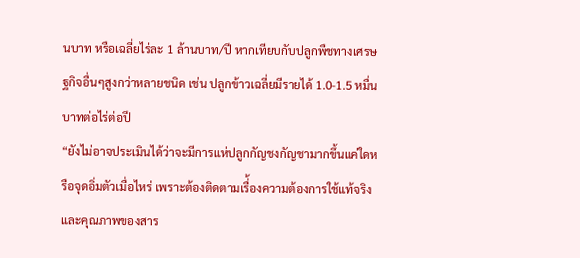นบาท หรือเฉลี่ยไร่ละ 1 ล้านบาท/ปี หากเทียบกับปลูกพืชทางเศรษฐกิจอื่นๆสูงกว่าหลายชนิด เช่น ปลูกข้าวเฉลี่ยมีรายได้ 1.0-1.5 หมื่นบาทต่อไร่ต่อปี
“ยังไม่อาจประเมินได้ว่าจะมีการแห่ปลูกกัญชงกัญชามากขึ้นแค่ใดหรือจุดอิ่มตัวเมื่อไหร่ เพราะต้องติดตามเรื่้องความต้องการใช้แท้จริง และคุณภาพของสาร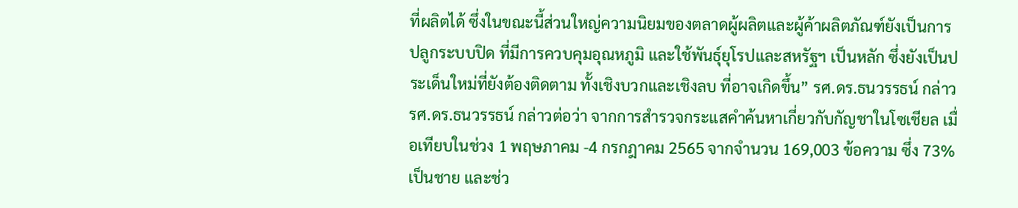ที่ผลิตได้ ซึ่งในขณะนี้ส่วนใหญ่ความนิยมของตลาดผู้ผลิตและผู้ค้าผลิตภัณฑ์ยังเป็นการปลูกระบบปิด ที่มีการควบคุมอุณหภูมิ และใช้พันธุ์ยุโรปและสหรัฐฯ เป็นหลัก ซึ่งยังเป็นประเด็นใหม่ที่ยังต้องติดตาม ทั้งเชิงบวกและเชิงลบ ที่อาจเกิดขึ้น” รศ.ดร.ธนวรรธน์ กล่าว
รศ.ดร.ธนวรรธน์ กล่าวต่อว่า จากการสำรวจกระแสคำค้นหาเกี่ยวกับกัญชาในโซเชียล เมื่อเทียบในช่วง 1 พฤษภาคม -4 กรกฎาคม 2565 จากจำนวน 169,003 ข้อความ ซึ่ง 73% เป็นชาย และช่ว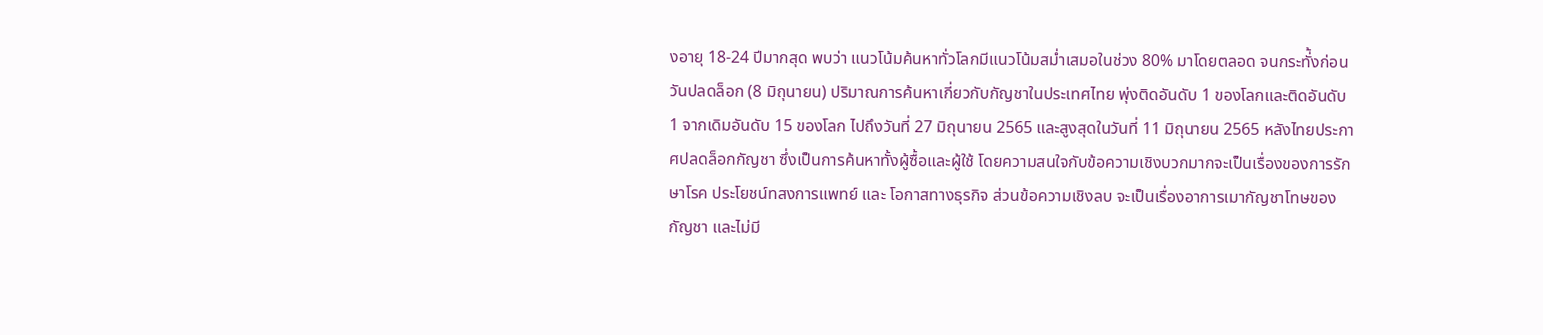งอายุ 18-24 ปีมากสุด พบว่า แนวโน้มค้นหาทั่วโลกมีแนวโน้มสม่ำเสมอในช่วง 80% มาโดยตลอด จนกระทั่้งก่อนวันปลดล็อก (8 มิถุนายน) ปริมาณการค้นหาเกี่ยวกับกัญชาในประเทศไทย พุ่งติดอันดับ 1 ของโลกและติดอันดับ 1 จากเดิมอันดับ 15 ของโลก ไปถึงวันที่ 27 มิถุนายน 2565 และสูงสุดในวันที่ 11 มิถุนายน 2565 หลังไทยประกาศปลดล็อกกัญชา ซึ่งเป็นการค้นหาทั้งผู้ซื้อและผู้ใช้ โดยความสนใจกับข้อความเชิงบวกมากจะเป็นเรื่องของการรักษาโรค ประโยชน์ทสงการแพทย์ และ โอกาสทางธุรกิจ ส่วนข้อความเชิงลบ จะเป็นเรื่องอาการเมากัญชาโทษของกัญชา และไม่มี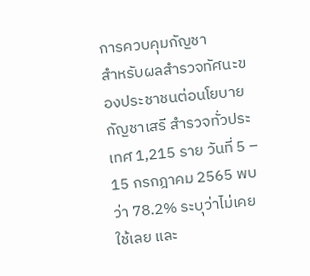การควบคุมกัญชา
สำหรับผลสำรวจทัศนะของประชาชนต่อนโยบายกัญชาเสรี สำรวจทั่วประเทศ 1,215 ราย วันที่ 5 – 15 กรกฎาคม 2565 พบว่า 78.2% ระบุว่าไม่เคยใช้เลย และ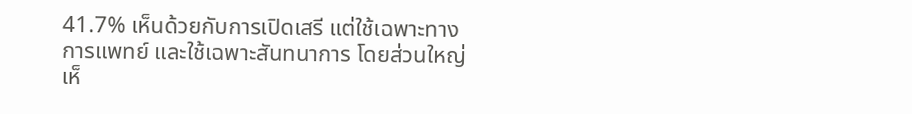41.7% เห็นด้วยกับการเปิดเสรี แต่ใช้เฉพาะทางการแพทย์ และใช้เฉพาะสันทนาการ โดยส่วนใหญ่เห็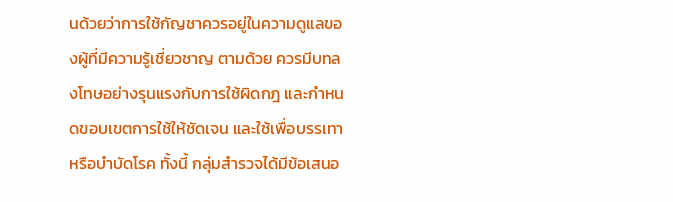นด้วยว่าการใช้กัญชาควรอยู่ในความดูแลของผู้ที่มีความรู้เชี่ยวชาญ ตามด้วย ควรมีบทลงโทษอย่างรุนแรงกับการใช้ผิดกฎ และกำหนดขอบเขตการใช้ให้ชัดเจน และใช้เพื่อบรรเทาหรือบำบัดโรค ทั้งนี้ กลุ่มสำรวจได้มีข้อเสนอ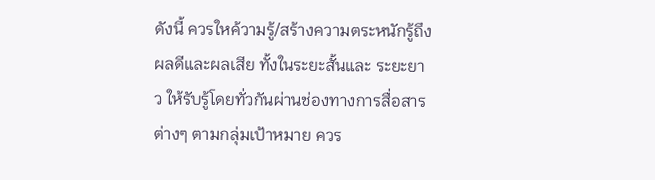ดังนี้ ควรใหค้วามรู้/สร้างความตระหนักรู้ถึงผลดีและผลเสีย ทั้งในระยะสั้นและ ระยะยาว ให้รับรู้โดยทั่วกันผ่านช่องทางการสื่อสารต่างๆ ตามกลุ่มเป้าหมาย ควร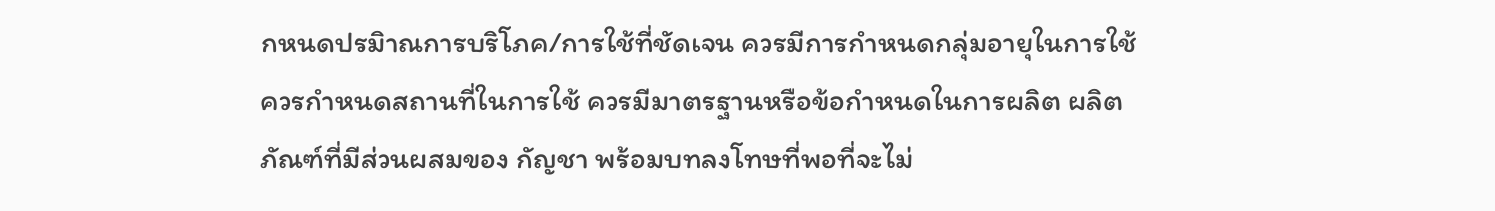กหนดปรมิาณการบริโภค/การใช้ที่ชัดเจน ควรมีการกำหนดกลุ่มอายุในการใช้ ควรกำหนดสถานที่ในการใช้ ควรมีมาตรฐานหรือข้อกำหนดในการผลิต ผลิตภัณฑ์ที่มีส่วนผสมของ กัญชา พร้อมบทลงโทษที่พอที่จะไม่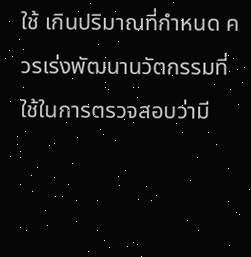ใช้ เกินปริมาณที่กำหนด ควรเร่งพัฒนานวัตกรรมที่ใช้ในการตรวจสอบว่ามี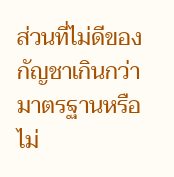ส่วนที่ไม่ดีของกัญชาเกินกว่ามาตรฐานหรือไม่